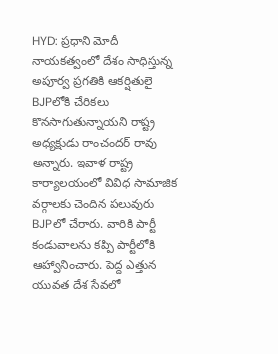HYD: ప్రధాని మోదీ నాయకత్వంలో దేశం సాధిస్తున్న అపూర్వ ప్రగతికి ఆకర్షితులై BJPలోకి చేరికలు కొనసాగుతున్నాయని రాష్ట్ర అధ్యక్షుడు రాంచందర్ రావు అన్నారు. ఇవాళ రాష్ట్ర కార్యాలయంలో వివిధ సామాజిక వర్గాలకు చెందిన పలువురు BJPలో చేరారు. వారికి పార్టీ కండువాలను కప్పి పార్టీలోకి ఆహ్వానించారు. పెద్ద ఎత్తున యువత దేశ సేవలో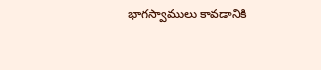భాగస్వాములు కావడానికి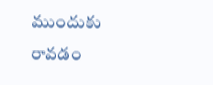ముందుకు రావడం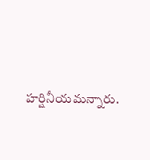హర్షినీయమన్నారు.